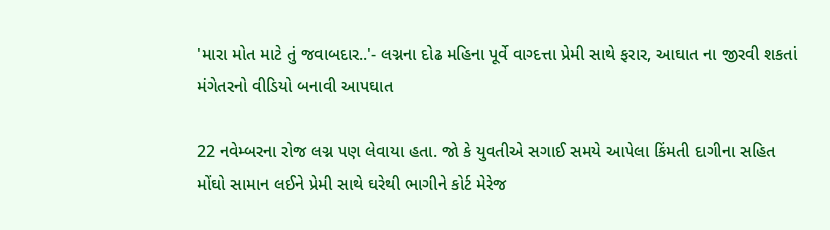'મારા મોત માટે તું જવાબદાર..'- લગ્નના દોઢ મહિના પૂર્વે વાગ્દત્તા પ્રેમી સાથે ફરાર, આઘાત ના જીરવી શકતાં મંગેતરનો વીડિયો બનાવી આપઘાત

22 નવેમ્બરના રોજ લગ્ન પણ લેવાયા હતા. જો કે યુવતીએ સગાઈ સમયે આપેલા કિંમતી દાગીના સહિત મોંઘો સામાન લઈને પ્રેમી સાથે ઘરેથી ભાગીને કોર્ટ મેરેજ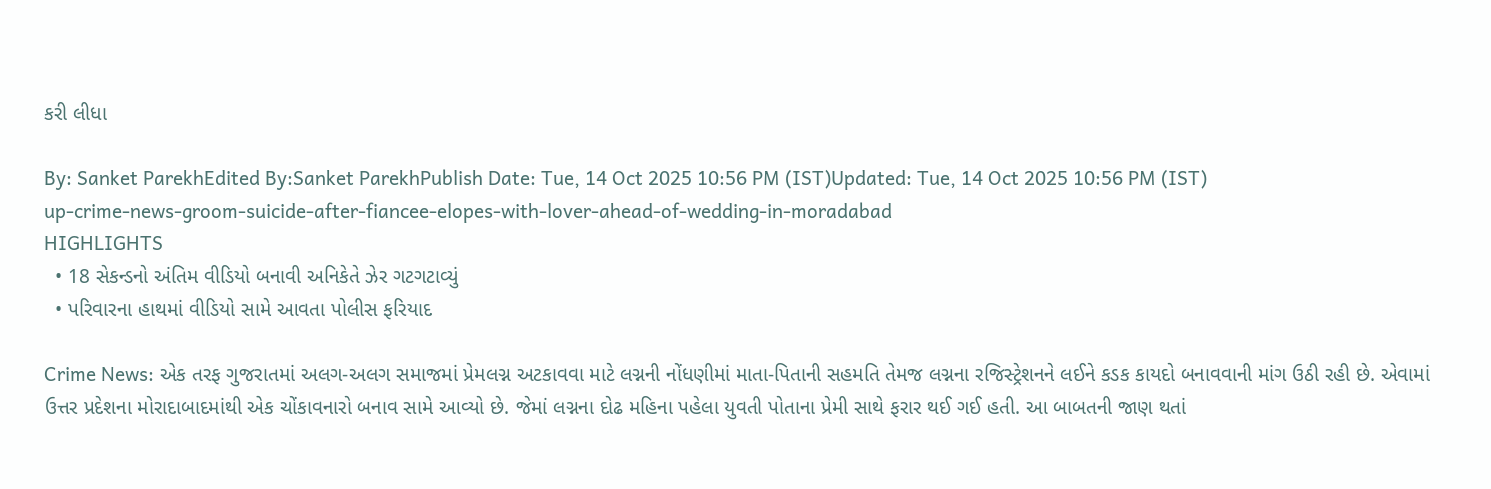કરી લીધા

By: Sanket ParekhEdited By:Sanket ParekhPublish Date: Tue, 14 Oct 2025 10:56 PM (IST)Updated: Tue, 14 Oct 2025 10:56 PM (IST)
up-crime-news-groom-suicide-after-fiancee-elopes-with-lover-ahead-of-wedding-in-moradabad
HIGHLIGHTS
  • 18 સેકન્ડનો અંતિમ વીડિયો બનાવી અનિકેતે ઝેર ગટગટાવ્યું
  • પરિવારના હાથમાં વીડિયો સામે આવતા પોલીસ ફરિયાદ

Crime News: એક તરફ ગુજરાતમાં અલગ-અલગ સમાજમાં પ્રેમલગ્ન અટકાવવા માટે લગ્નની નોંધણીમાં માતા-પિતાની સહમતિ તેમજ લગ્નના રજિસ્ટ્રેશનને લઈને કડક કાયદો બનાવવાની માંગ ઉઠી રહી છે. એવામાં ઉત્તર પ્રદેશના મોરાદાબાદમાંથી એક ચોંકાવનારો બનાવ સામે આવ્યો છે. જેમાં લગ્નના દોઢ મહિના પહેલા યુવતી પોતાના પ્રેમી સાથે ફરાર થઈ ગઈ હતી. આ બાબતની જાણ થતાં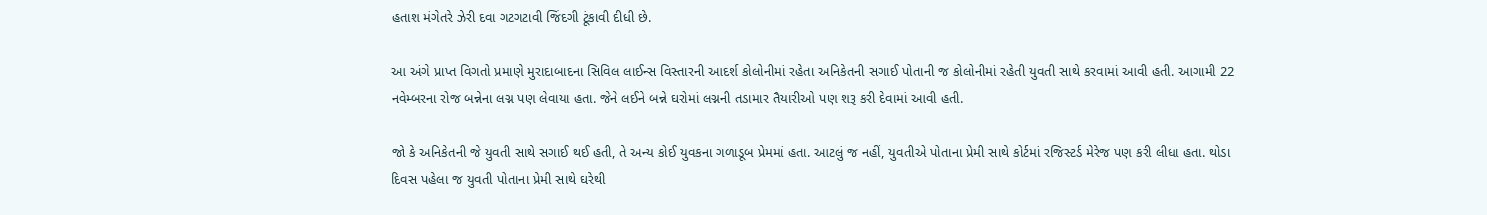હતાશ મંગેતરે ઝેરી દવા ગટગટાવી જિંદગી ટૂંકાવી દીધી છે.

આ અંગે પ્રાપ્ત વિગતો પ્રમાણે મુરાદાબાદના સિવિલ લાઈન્સ વિસ્તારની આદર્શ કોલોનીમાં રહેતા અનિકેતની સગાઈ પોતાની જ કોલોનીમાં રહેતી યુવતી સાથે કરવામાં આવી હતી. આગામી 22 નવેમ્બરના રોજ બન્નેના લગ્ન પણ લેવાયા હતા. જેને લઈને બન્ને ઘરોમાં લગ્નની તડામાર તૈયારીઓ પણ શરૂ કરી દેવામાં આવી હતી.

જો કે અનિકેતની જે યુવતી સાથે સગાઈ થઈ હતી, તે અન્ય કોઈ યુવકના ગળાડૂબ પ્રેમમાં હતા. આટલું જ નહીં, યુવતીએ પોતાના પ્રેમી સાથે કોર્ટમાં રજિસ્ટર્ડ મેરેજ પણ કરી લીધા હતા. થોડા દિવસ પહેલા જ યુવતી પોતાના પ્રેમી સાથે ઘરેથી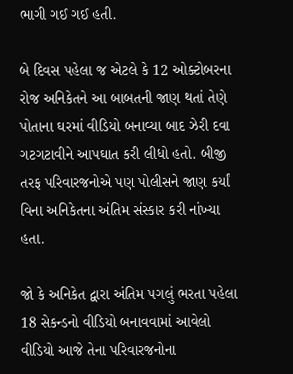ભાગી ગઈ ગઈ હતી.

બે દિવસ પહેલા જ એટલે કે 12 ઓક્ટોબરના રોજ અનિકેતને આ બાબતની જાણ થતાં તેણે પોતાના ઘરમાં વીડિયો બનાવ્યા બાદ ઝેરી દવા ગટગટાવીને આપઘાત કરી લીધો હતો. બીજી તરફ પરિવારજનોએ પણ પોલીસને જાણ કર્યાં વિના અનિકેતના અંતિમ સંસ્કાર કરી નાંખ્યા હતા.

જો કે અનિકેત દ્વારા અંતિમ પગલું ભરતા પહેલા 18 સેકન્ડનો વીડિયો બનાવવામાં આવેલો વીડિયો આજે તેના પરિવારજનોના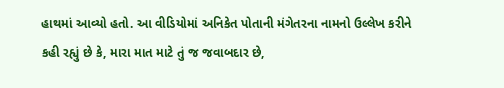હાથમાં આવ્યો હતો. આ વીડિયોમાં અનિકેત પોતાની મંગેતરના નામનો ઉલ્લેખ કરીને કહી રહ્યું છે કે, મારા માત માટે તું જ જવાબદાર છે,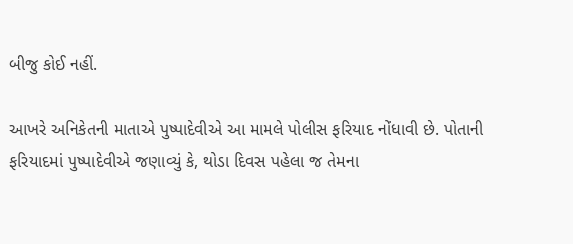બીજુ કોઈ નહીં.

આખરે અનિકેતની માતાએ પુષ્પાદેવીએ આ મામલે પોલીસ ફરિયાદ નોંધાવી છે. પોતાની ફરિયાદમાં પુષ્પાદેવીએ જણાવ્યું કે, થોડા દિવસ પહેલા જ તેમના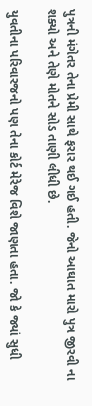પુત્રની મંગેતર તેના પ્રેમી સાથે ફરાર થઈ ગઈ હતી. જેનો આઘાત મારો પુત્ર જીરવી ના શક્યો અને તેણે મોતને સોડ તાણી લીધી છે.

યુવતીના પરિવારજનો પણ તેના કોર્ટ મેરેજ વિશે જાણતા હતા. જો કે જ્યાં સુધી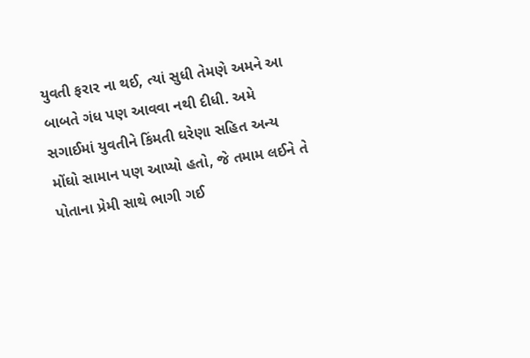યુવતી ફરાર ના થઈ, ત્યાં સુધી તેમણે અમને આ બાબતે ગંધ પણ આવવા નથી દીધી. અમે સગાઈમાં યુવતીને કિંમતી ઘરેણા સહિત અન્ય મોંઘો સામાન પણ આપ્યો હતો, જે તમામ લઈને તે પોતાના પ્રેમી સાથે ભાગી ગઈ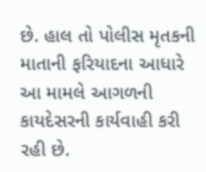છે. હાલ તો પોલીસ મૃતકની માતાની ફરિયાદના આધારે આ મામલે આગળની કાયદેસરની કાર્યવાહી કરી રહી છે.